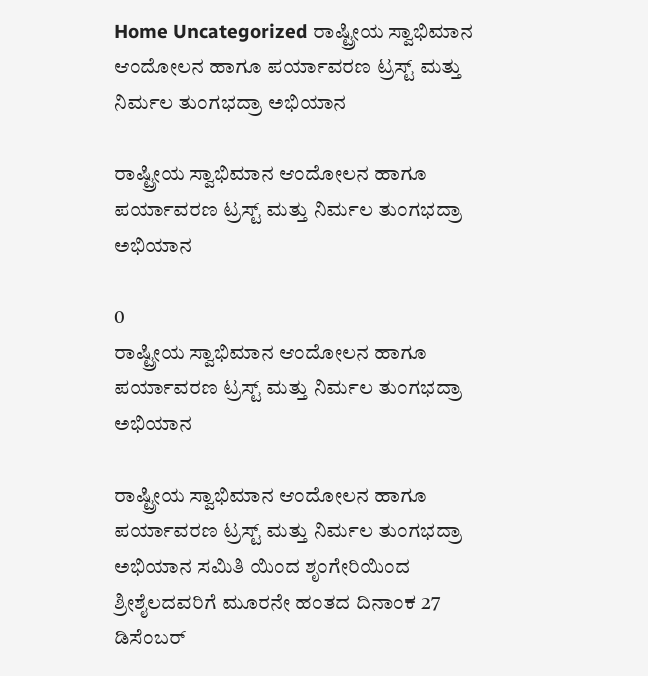Home Uncategorized ರಾಷ್ಟ್ರೀಯ ಸ್ವಾಭಿಮಾನ ಆಂದೋಲನ ಹಾಗೂ ಪರ್ಯಾವರಣ ಟ್ರಸ್ಟ್ ಮತ್ತು ನಿರ್ಮಲ ತುಂಗಭದ್ರಾ ಅಭಿಯಾನ

ರಾಷ್ಟ್ರೀಯ ಸ್ವಾಭಿಮಾನ ಆಂದೋಲನ ಹಾಗೂ ಪರ್ಯಾವರಣ ಟ್ರಸ್ಟ್ ಮತ್ತು ನಿರ್ಮಲ ತುಂಗಭದ್ರಾ ಅಭಿಯಾನ

0
ರಾಷ್ಟ್ರೀಯ ಸ್ವಾಭಿಮಾನ ಆಂದೋಲನ ಹಾಗೂ ಪರ್ಯಾವರಣ ಟ್ರಸ್ಟ್ ಮತ್ತು ನಿರ್ಮಲ ತುಂಗಭದ್ರಾ ಅಭಿಯಾನ

ರಾಷ್ಟ್ರೀಯ ಸ್ವಾಭಿಮಾನ ಆಂದೋಲನ ಹಾಗೂ ಪರ್ಯಾವರಣ ಟ್ರಸ್ಟ್ ಮತ್ತು ನಿರ್ಮಲ ತುಂಗಭದ್ರಾ ಅಭಿಯಾನ ಸಮಿತಿ ಯಿಂದ ಶೃಂಗೇರಿಯಿಂದ ಶ್ರೀಶೈಲದವರಿಗೆ ಮೂರನೇ ಹಂತದ ದಿನಾಂಕ 27 ಡಿಸೆಂಬರ್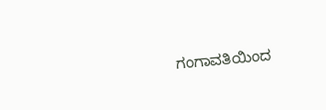ಗಂಗಾವತಿಯಿಂದ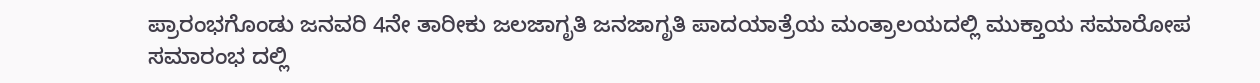ಪ್ರಾರಂಭಗೊಂಡು ಜನವರಿ 4ನೇ ತಾರೀಕು ಜಲಜಾಗೃತಿ ಜನಜಾಗೃತಿ ಪಾದಯಾತ್ರೆಯ ಮಂತ್ರಾಲಯದಲ್ಲಿ ಮುಕ್ತಾಯ ಸಮಾರೋಪ ಸಮಾರಂಭ ದಲ್ಲಿ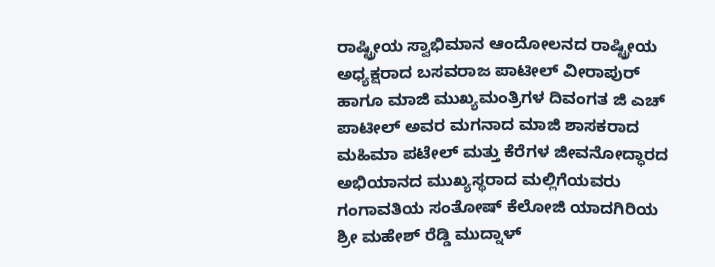ರಾಷ್ಟ್ರೀಯ ಸ್ವಾಭಿಮಾನ ಆಂದೋಲನದ ರಾಷ್ಟ್ರೀಯ ಅಧ್ಯಕ್ಷರಾದ ಬಸವರಾಜ ಪಾಟೀಲ್ ವೀರಾಪುರ್ ಹಾಗೂ ಮಾಜಿ ಮುಖ್ಯಮಂತ್ರಿಗಳ ದಿವಂಗತ ಜಿ ಎಚ್ ಪಾಟೀಲ್ ಅವರ ಮಗನಾದ ಮಾಜಿ ಶಾಸಕರಾದ ಮಹಿಮಾ ಪಟೇಲ್ ಮತ್ತು ಕೆರೆಗಳ ಜೀವನೋದ್ಧಾರದ ಅಭಿಯಾನದ ಮುಖ್ಯಸ್ಥರಾದ ಮಲ್ಲಿಗೆಯವರು ಗಂಗಾವತಿಯ ಸಂತೋಷ್ ಕೆಲೋಜಿ ಯಾದಗಿರಿಯ ಶ್ರೀ ಮಹೇಶ್ ರೆಡ್ಡಿ ಮುದ್ನಾಳ್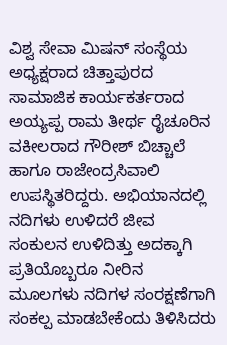ವಿಶ್ವ ಸೇವಾ ಮಿಷನ್ ಸಂಸ್ಥೆಯ ಅಧ್ಯಕ್ಷರಾದ ಚಿತ್ತಾಪುರದ ಸಾಮಾಜಿಕ ಕಾರ್ಯಕರ್ತರಾದ ಅಯ್ಯಪ್ಪ ರಾಮ ತೀರ್ಥ ರೈಚೂರಿನ ವಕೀಲರಾದ ಗೌರೀಶ್ ಬಿಚ್ಚಾಲೆ ಹಾಗೂ ರಾಜೇಂದ್ರಸಿವಾಲಿ ಉಪಸ್ಥಿತರಿದ್ದರು. ಅಭಿಯಾನದಲ್ಲಿ ನದಿಗಳು ಉಳಿದರೆ ಜೀವ ಸಂಕುಲನ ಉಳಿದಿತ್ತು ಅದಕ್ಕಾಗಿ ಪ್ರತಿಯೊಬ್ಬರೂ ನೀರಿನ ಮೂಲಗಳು ನದಿಗಳ ಸಂರಕ್ಷಣೆಗಾಗಿ ಸಂಕಲ್ಪ ಮಾಡಬೇಕೆಂದು ತಿಳಿಸಿದರು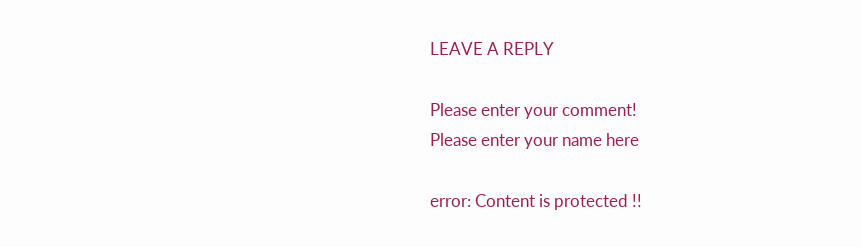LEAVE A REPLY

Please enter your comment!
Please enter your name here

error: Content is protected !!